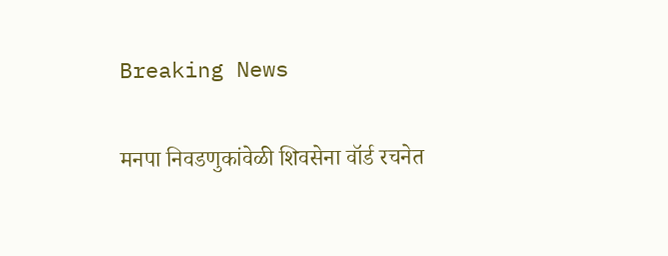Breaking News

मनपा निवडणुकांवेळी शिवसेना वॉर्ड रचनेत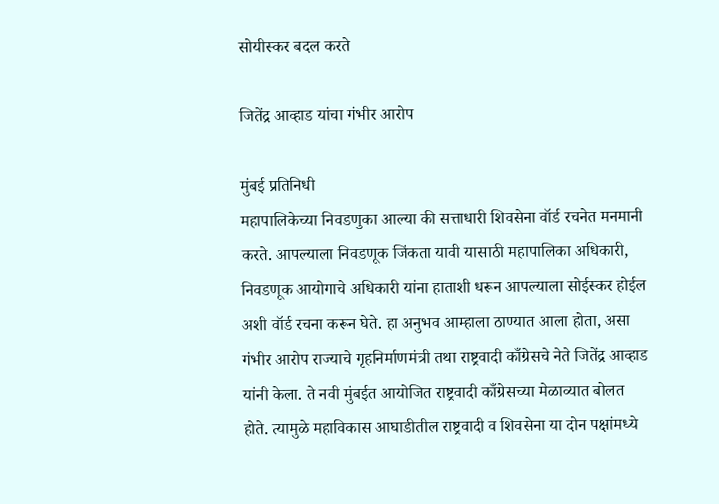सोयीस्कर बदल करते

जितेंद्र आव्हाड यांचा गंभीर आरोप

मुंबई प्रतिनिधी
महापालिकेच्या निवडणुका आल्या की सत्ताधारी शिवसेना वॉर्ड रचनेत मनमानी करते. आपल्याला निवडणूक जिंकता यावी यासाठी महापालिका अधिकारी, निवडणूक आयोगाचे अधिकारी यांना हाताशी धरून आपल्याला सोईस्कर होईल अशी वॉर्ड रचना करून घेते. हा अनुभव आम्हाला ठाण्यात आला होता, असा गंभीर आरोप राज्याचे गृहनिर्माणमंत्री तथा राष्ट्रवादी काँग्रेसचे नेते जितेंद्र आव्हाड यांनी केला. ते नवी मुंबईत आयोजित राष्ट्रवादी काँग्रेसच्या मेळाव्यात बोलत होते. त्यामुळे महाविकास आघाडीतील राष्ट्रवादी व शिवसेना या दोन पक्षांमध्ये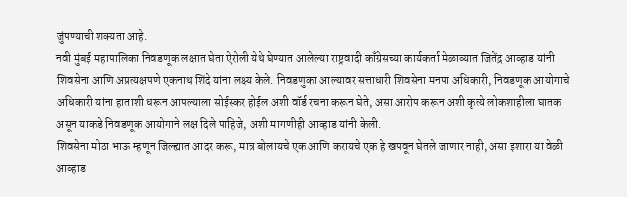जुंपण्याची शक्यता आहे.
नवी मुंबई महापालिका निवडणूक लक्षात घेता ऐरोली येथे घेण्यात आलेल्या राष्ट्रवादी काँग्रेसच्या कार्यकर्ता मेळाव्यात जितेंद्र आव्हाड यांनी शिवसेना आणि अप्रत्यक्षपणे एकनाथ शिंदे यांना लक्ष्य केले. निवडणुका आल्यावर सत्ताधारी शिवसेना मनपा अधिकारी, निवडणूक आयोगाचे अधिकारी यांना हाताशी धरून आपल्याला सोईस्कर होईल अशी वॉर्ड रचना करून घेते, असा आरोप करून अशी कृत्ये लोकशाहीला घातक असून याकडे निवडणूक आयोगाने लक्ष दिले पाहिजे, अशी मागणीही आव्हाड यांनी केली.
शिवसेना मोठा भाऊ म्हणून जिल्ह्यात आदर करू, मात्र बोलायचे एक आणि करायचे एक हे खपवून घेतले जाणार नाही, असा इशारा या वेळी आव्हाड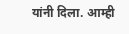यांनी दिला. आम्ही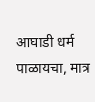आघाडी धर्म पाळायचा, मात्र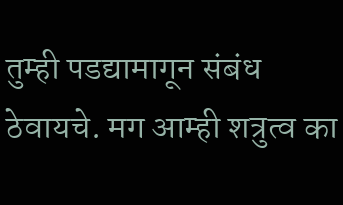तुम्ही पडद्यामागून संबंध ठेवायचे. मग आम्ही शत्रुत्व का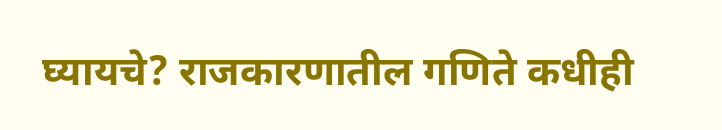घ्यायचे? राजकारणातील गणिते कधीही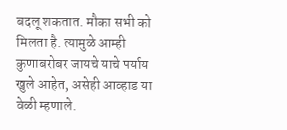बदलू शकतात. मौका सभी को मिलता है. त्यामुळे आम्ही कुणाबरोबर जायचे याचे पर्याय खुले आहेत, असेही आव्हाड या वेळी म्हणाले.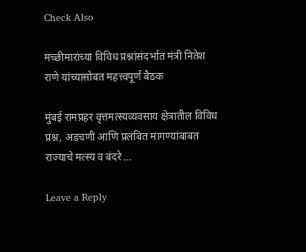Check Also

मच्छीमारांच्या विविध प्रश्नांसंदर्भात मंत्री नितेश राणे यांच्यासोबत महत्त्वपूर्ण बैठक

मुंबई रामप्रहर वृत्तमत्स्यव्यवसाय क्षेत्रातील विविध प्रश्न, अडचणी आणि प्रलंबित मागण्यांबाबत राज्याचे मत्स्य व बंदरे …

Leave a Reply